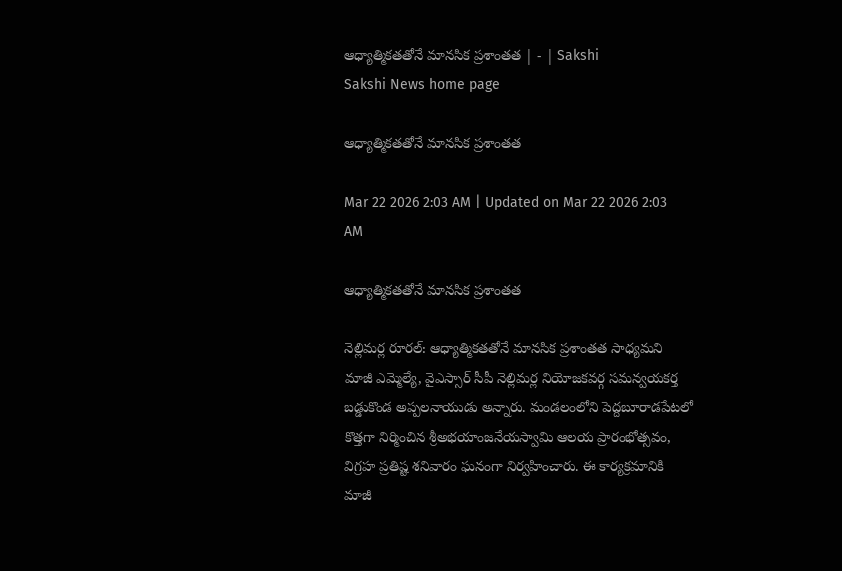ఆధ్యాత్మికతతోనే మానసిక ప్రశాంతత | - | Sakshi
Sakshi News home page

ఆధ్యాత్మికతతోనే మానసిక ప్రశాంతత

Mar 22 2026 2:03 AM | Updated on Mar 22 2026 2:03 AM

ఆధ్యాత్మికతతోనే మానసిక ప్రశాంతత

నెల్లిమర్ల రూరల్‌: ఆధ్యాత్మికతతోనే మానసిక ప్రశాంతత సాధ్యమని మాజీ ఎమ్మెల్యే, వైఎస్సార్‌ సీపీ నెల్లిమర్ల నియోజకవర్గ సమన్వయకర్త బడ్డుకొండ అప్పలనాయుడు అన్నారు. మండలంలోని పెద్దబూరాడపేటలో కొత్తగా నిర్మించిన శ్రీఅభయాంజనేయస్వామి ఆలయ ప్రారంభోత్సవం, విగ్రహ ప్రతిష్ట శనివారం ఘనంగా నిర్వహించారు. ఈ కార్యక్రమానికి మాజీ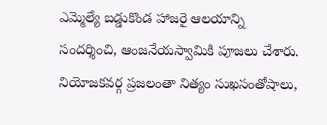ఎమ్మెల్యే బడ్డుకొండ హాజరై ఆలయాన్ని సందర్శించి, ఆంజనేయస్వామికి పూజలు చేశారు. నియోజకవర్గ ప్రజలంతా నిత్యం సుఖసంతోషాలు,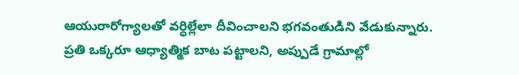ఆయురారోగ్యాలతో వర్ధిల్లేలా దీవించాలని భగవంతుడిని వేడుకున్నారు. ప్రతి ఒక్కరూ ఆధ్యాత్మిక బాట పట్టాలని, అప్పుడే గ్రామాల్లో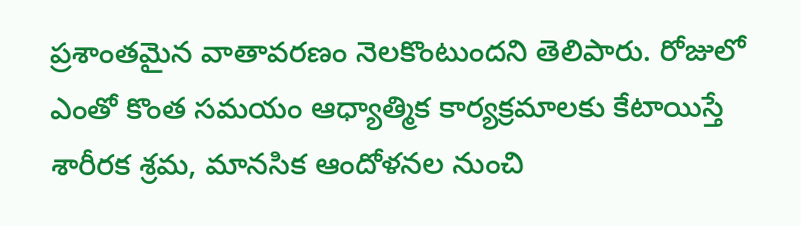ప్రశాంతమైన వాతావరణం నెలకొంటుందని తెలిపారు. రోజులో ఎంతో కొంత సమయం ఆధ్యాత్మిక కార్యక్రమాలకు కేటాయిస్తే శారీరక శ్రమ, మానసిక ఆందోళనల నుంచి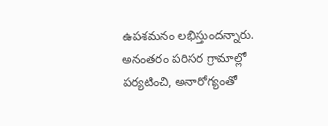ఉపశమనం లభిస్తుందన్నారు. అనంతరం పరిసర గ్రామాల్లో పర్యటించి, అనారోగ్యంతో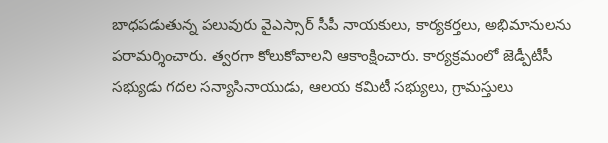బాధపడుతున్న పలువురు వైఎస్సార్‌ సీపీ నాయకులు, కార్యకర్తలు, అభిమానులను పరామర్శించారు. త్వరగా కోలుకోవాలని ఆకాంక్షించారు. కార్యక్రమంలో జెడ్పీటీసీ సభ్యుడు గదల సన్యాసినాయుడు, ఆలయ కమిటీ సభ్యులు, గ్రామస్తులు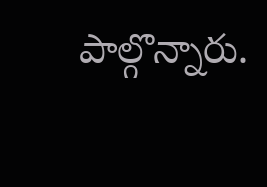పాల్గొన్నారు.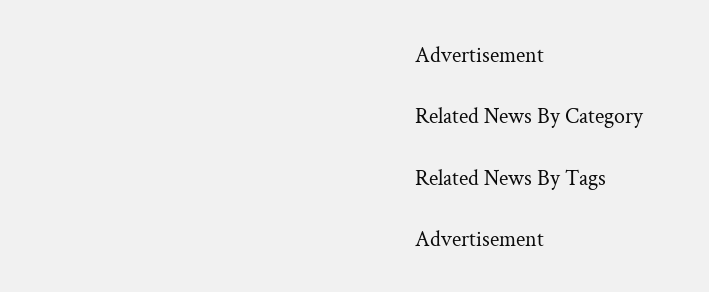Advertisement

Related News By Category

Related News By Tags

Advertisement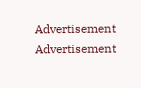Advertisement
Advertisement